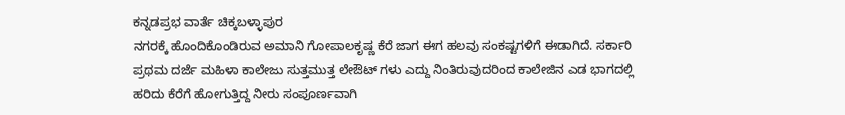ಕನ್ನಡಪ್ರಭ ವಾರ್ತೆ ಚಿಕ್ಕಬಳ್ಳಾಪುರ
ನಗರಕ್ಕೆ ಹೊಂದಿಕೊಂಡಿರುವ ಅಮಾನಿ ಗೋಪಾಲಕೃಷ್ಣ ಕೆರೆ ಜಾಗ ಈಗ ಹಲವು ಸಂಕಷ್ಟಗಳಿಗೆ ಈಡಾಗಿದೆ. ಸರ್ಕಾರಿ ಪ್ರಥಮ ದರ್ಜೆ ಮಹಿಳಾ ಕಾಲೇಜು ಸುತ್ತಮುತ್ತ ಲೇಔಟ್ ಗಳು ಎದ್ದು ನಿಂತಿರುವುದರಿಂದ ಕಾಲೇಜಿನ ಎಡ ಭಾಗದಲ್ಲಿ ಹರಿದು ಕೆರೆಗೆ ಹೋಗುತ್ತಿದ್ದ ನೀರು ಸಂಪೂರ್ಣವಾಗಿ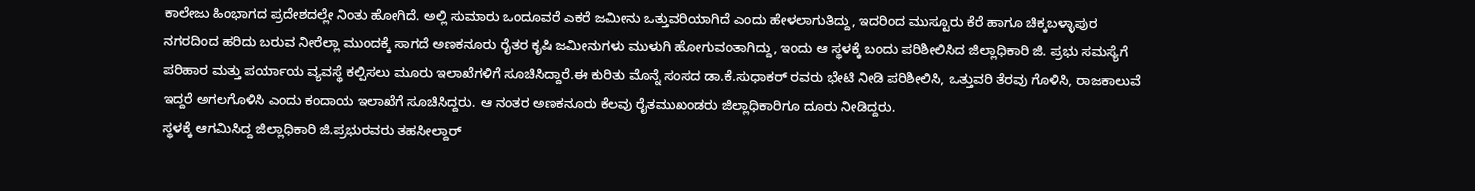ಕಾಲೇಜು ಹಿಂಭಾಗದ ಪ್ರದೇಶದಲ್ಲೇ ನಿಂತು ಹೋಗಿದೆ. ಅಲ್ಲಿ ಸುಮಾರು ಒಂದೂವರೆ ಎಕರೆ ಜಮೀನು ಒತ್ತುವರಿಯಾಗಿದೆ ಎಂದು ಹೇಳಲಾಗುತಿದ್ದು, ಇದರಿಂದ ಮುಸ್ಟೂರು ಕೆರೆ ಹಾಗೂ ಚಿಕ್ಕಬಳ್ಳಾಪುರ ನಗರದಿಂದ ಹರಿದು ಬರುವ ನೀರೆಲ್ಲಾ ಮುಂದಕ್ಕೆ ಸಾಗದೆ ಅಣಕನೂರು ರೈತರ ಕೃಷಿ ಜಮೀನುಗಳು ಮುಳುಗಿ ಹೋಗುವಂತಾಗಿದ್ದು, ಇಂದು ಆ ಸ್ಥಳಕ್ಕೆ ಬಂದು ಪರಿಶೀಲಿಸಿದ ಜಿಲ್ಲಾಧಿಕಾರಿ ಜಿ. ಪ್ರಭು ಸಮಸ್ಯೆಗೆ ಪರಿಹಾರ ಮತ್ತು ಪರ್ಯಾಯ ವ್ಯವಸ್ಥೆ ಕಲ್ಪಿಸಲು ಮೂರು ಇಲಾಖೆಗಳಿಗೆ ಸೂಚಿಸಿದ್ದಾರೆ.ಈ ಕುರಿತು ಮೊನ್ನೆ ಸಂಸದ ಡಾ.ಕೆ.ಸುಧಾಕರ್ ರವರು ಭೇಟಿ ನೀಡಿ ಪರಿಶೀಲಿಸಿ, ಒತ್ತುವರಿ ತೆರವು ಗೊಳಿಸಿ, ರಾಜಕಾಲುವೆ ಇದ್ದರೆ ಅಗಲಗೊಳಿಸಿ ಎಂದು ಕಂದಾಯ ಇಲಾಖೆಗೆ ಸೂಚಿಸಿದ್ದರು. ಆ ನಂತರ ಅಣಕನೂರು ಕೆಲವು ರೈತಮುಖಂಡರು ಜಿಲ್ಲಾಧಿಕಾರಿಗೂ ದೂರು ನೀಡಿದ್ದರು.
ಸ್ಥಳಕ್ಕೆ ಆಗಮಿಸಿದ್ದ ಜಿಲ್ಲಾಧಿಕಾರಿ ಜಿ.ಪ್ರಭುರವರು ತಹಸೀಲ್ದಾರ್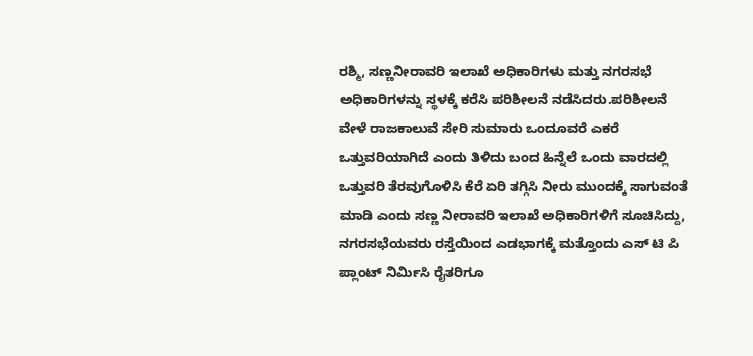ರಶ್ಮಿ, ಸಣ್ಣನೀರಾವರಿ ಇಲಾಖೆ ಅಧಿಕಾರಿಗಳು ಮತ್ತು ನಗರಸಭೆ ಅಧಿಕಾರಿಗಳನ್ನು ಸ್ಥಳಕ್ಕೆ ಕರೆಸಿ ಪರಿಶೀಲನೆ ನಡೆಸಿದರು.ಪರಿಶೀಲನೆ ವೇಳೆ ರಾಜಕಾಲುವೆ ಸೇರಿ ಸುಮಾರು ಒಂದೂವರೆ ಎಕರೆ ಒತ್ತುವರಿಯಾಗಿದೆ ಎಂದು ತಿಳಿದು ಬಂದ ಹಿನ್ನೆಲೆ ಒಂದು ವಾರದಲ್ಲಿ ಒತ್ತುವರಿ ತೆರವುಗೊಳಿಸಿ ಕೆರೆ ಏರಿ ತಗ್ಗಿಸಿ ನೀರು ಮುಂದಕ್ಕೆ ಸಾಗುವಂತೆ ಮಾಡಿ ಎಂದು ಸಣ್ಣ ನೀರಾವರಿ ಇಲಾಖೆ ಅಧಿಕಾರಿಗಳಿಗೆ ಸೂಚಿಸಿದ್ದು, ನಗರಸಭೆಯವರು ರಸ್ತೆಯಿಂದ ಎಡಭಾಗಕ್ಕೆ ಮತ್ತೊಂದು ಎಸ್ ಟಿ ಪಿ ಪ್ಲಾಂಟ್ ನಿರ್ಮಿಸಿ ರೈತರಿಗೂ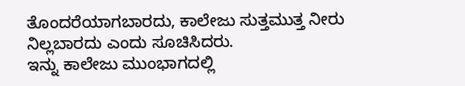ತೊಂದರೆಯಾಗಬಾರದು, ಕಾಲೇಜು ಸುತ್ತಮುತ್ತ ನೀರು ನಿಲ್ಲಬಾರದು ಎಂದು ಸೂಚಿಸಿದರು.
ಇನ್ನು ಕಾಲೇಜು ಮುಂಭಾಗದಲ್ಲಿ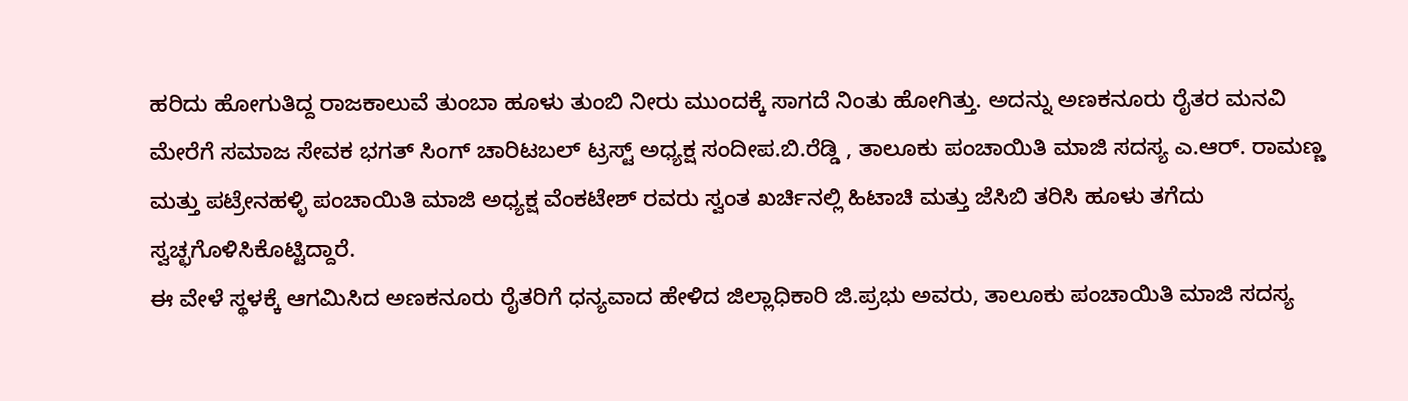ಹರಿದು ಹೋಗುತಿದ್ದ ರಾಜಕಾಲುವೆ ತುಂಬಾ ಹೂಳು ತುಂಬಿ ನೀರು ಮುಂದಕ್ಕೆ ಸಾಗದೆ ನಿಂತು ಹೋಗಿತ್ತು. ಅದನ್ನು ಅಣಕನೂರು ರೈತರ ಮನವಿ ಮೇರೆಗೆ ಸಮಾಜ ಸೇವಕ ಭಗತ್ ಸಿಂಗ್ ಚಾರಿಟಬಲ್ ಟ್ರಸ್ಟ್ ಅಧ್ಯಕ್ಷ ಸಂದೀಪ.ಬಿ.ರೆಡ್ಡಿ , ತಾಲೂಕು ಪಂಚಾಯಿತಿ ಮಾಜಿ ಸದಸ್ಯ ಎ.ಆರ್. ರಾಮಣ್ಣ ಮತ್ತು ಪಟ್ರೇನಹಳ್ಳಿ ಪಂಚಾಯಿತಿ ಮಾಜಿ ಅಧ್ಯಕ್ಷ ವೆಂಕಟೇಶ್ ರವರು ಸ್ವಂತ ಖರ್ಚಿನಲ್ಲಿ ಹಿಟಾಚಿ ಮತ್ತು ಜೆಸಿಬಿ ತರಿಸಿ ಹೂಳು ತಗೆದು ಸ್ವಚ್ಛಗೊಳಿಸಿಕೊಟ್ಟಿದ್ದಾರೆ.
ಈ ವೇಳೆ ಸ್ಥಳಕ್ಕೆ ಆಗಮಿಸಿದ ಅಣಕನೂರು ರೈತರಿಗೆ ಧನ್ಯವಾದ ಹೇಳಿದ ಜಿಲ್ಲಾಧಿಕಾರಿ ಜಿ.ಪ್ರಭು ಅವರು, ತಾಲೂಕು ಪಂಚಾಯಿತಿ ಮಾಜಿ ಸದಸ್ಯ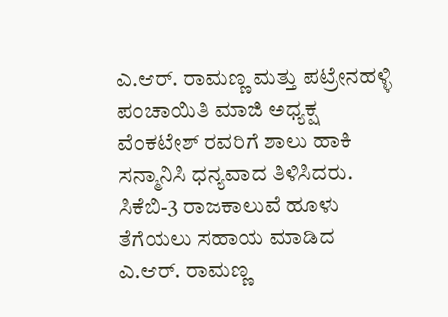ಎ.ಆರ್. ರಾಮಣ್ಣ ಮತ್ತು ಪಟ್ರೇನಹಳ್ಳಿ ಪಂಚಾಯಿತಿ ಮಾಜಿ ಅಧ್ಯಕ್ಷ ವೆಂಕಟೇಶ್ ರವರಿಗೆ ಶಾಲು ಹಾಕಿ ಸನ್ಮಾನಿಸಿ ಧನ್ಯವಾದ ತಿಳಿಸಿದರು.
ಸಿಕೆಬಿ-3 ರಾಜಕಾಲುವೆ ಹೂಳು ತೆಗೆಯಲು ಸಹಾಯ ಮಾಡಿದ ಎ.ಆರ್. ರಾಮಣ್ಣ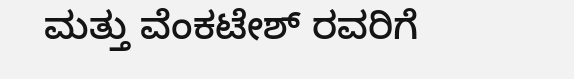ಮತ್ತು ವೆಂಕಟೇಶ್ ರವರಿಗೆ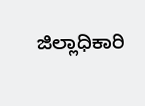ಜಿಲ್ಲಾಧಿಕಾರಿ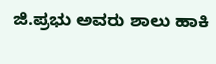ಜಿ.ಪ್ರಭು ಅವರು ಶಾಲು ಹಾಕಿ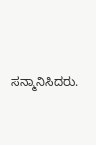ಸನ್ಮಾನಿಸಿದರು.